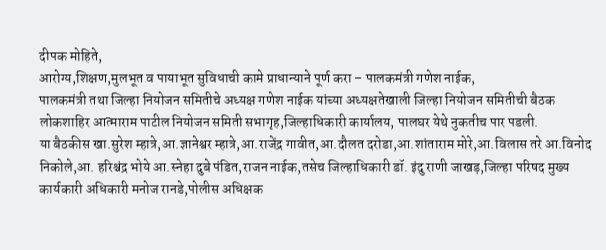दीपक मोहिते,
आरोग्य,शिक्षण,मुलभूत व पायाभूत सुविधाची कामे प्राधान्याने पूर्ण करा – पालकमंत्री गणेश नाईक,
पालकमंत्री तथा जिल्हा नियोजन समितीचे अध्यक्ष गणेश नाईक यांच्या अध्यक्षतेखाली जिल्हा नियोजन समितीची बैठक लोकशाहिर आत्माराम पाटील नियोजन समिती सभागृह,जिल्हाधिकारी कार्यालय, पालघर येथे नुकतीच पार पडली.
या बैठकीस खा.सुरेश म्हात्रे,आ.ज्ञानेश्वर म्हात्रे,आ.राजेंद्र गावीत,आ.दौलत दरोडा,आ.शांताराम मोरे,आ.विलास तरे आ.विनोद निकोले,आ. हरिश्चंद्र भोये आ.स्नेहा दुबे पंडित,राजन नाईक,तसेच जिल्हाधिकारी डॉ. इंदु राणी जाखड़,जिल्हा परिषद मुख्य कार्यकारी अधिकारी मनोज रानडे,पोलीस अधिक्षक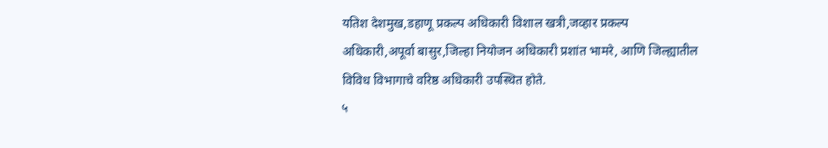यतिश देशमुख,डहाणू प्रकल्प अधिकारी विशाल खत्री,जव्हार प्रकल्प अधिकारी,अपूर्वा बासुर,जिल्हा नियोजन अधिकारी प्रशांत भामरे, आणि जिल्ह्यातील विविध विभागाचे वरिष्ठ अधिकारी उपस्थित होते.
५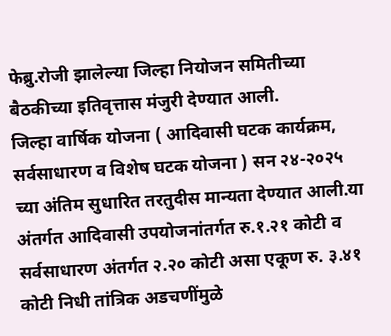फेब्रु.रोजी झालेल्या जिल्हा नियोजन समितीच्या बैठकीच्या इतिवृत्तास मंजुरी देण्यात आली.
जिल्हा वार्षिक योजना ( आदिवासी घटक कार्यक्रम, सर्वसाधारण व विशेष घटक योजना ) सन २४-२०२५ च्या अंतिम सुधारित तरतुदीस मान्यता देण्यात आली.या अंतर्गत आदिवासी उपयोजनांतर्गत रु.१.२१ कोटी व सर्वसाधारण अंतर्गत २.२० कोटी असा एकूण रु. ३.४१ कोटी निधी तांत्रिक अडचणींमुळे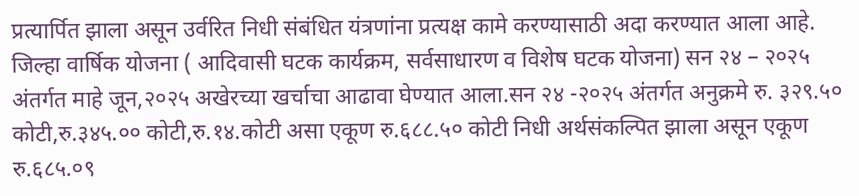प्रत्यार्पित झाला असून उर्वरित निधी संबंधित यंत्रणांना प्रत्यक्ष कामे करण्यासाठी अदा करण्यात आला आहे.
जिल्हा वार्षिक योजना ( आदिवासी घटक कार्यक्रम, सर्वसाधारण व विशेष घटक योजना) सन २४ – २०२५ अंतर्गत माहे जून,२०२५ अखेरच्या खर्चाचा आढावा घेण्यात आला.सन २४ -२०२५ अंतर्गत अनुक्रमे रु. ३२९.५० कोटी,रु.३४५.०० कोटी,रु.१४.कोटी असा एकूण रु.६८८.५० कोटी निधी अर्थसंकल्पित झाला असून एकूण रु.६८५.०९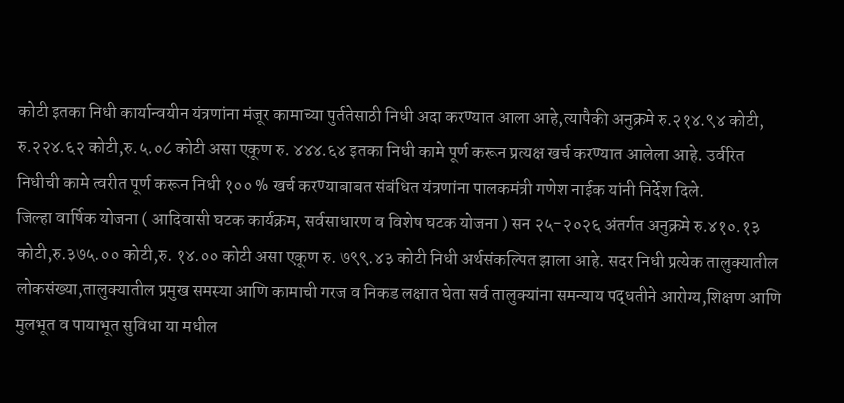कोटी इतका निधी कार्यान्वयीन यंत्रणांना मंजूर कामाच्या पुर्ततेसाठी निधी अदा करण्यात आला आहे,त्यापैकी अनुक्रमे रु.२१४.९४ कोटी, रु.२२४.६२ कोटी,रु.५.०८ कोटी असा एकूण रु. ४४४.६४ इतका निधी कामे पूर्ण करून प्रत्यक्ष खर्च करण्यात आलेला आहे. उर्वरित निधीची कामे त्वरीत पूर्ण करून निधी १०० % खर्च करण्याबाबत संबंधित यंत्रणांना पालकमंत्री गणेश नाईक यांनी निर्देश दिले.
जिल्हा वार्षिक योजना ( आदिवासी घटक कार्यक्रम, सर्वसाधारण व विशेष घटक योजना ) सन २५-२०२६ अंतर्गत अनुक्रमे रु.४१०.१३ कोटी,रु.३७५.०० कोटी,रु. १४.०० कोटी असा एकूण रु. ७९९.४३ कोटी निधी अर्थसंकल्पित झाला आहे. सदर निधी प्रत्येक तालुक्यातील लोकसंख्या,तालुक्यातील प्रमुख समस्या आणि कामाची गरज व निकड लक्षात घेता सर्व तालुक्यांना समन्याय पद्धतीने आरोग्य,शिक्षण आणि
मुलभूत व पायाभूत सुविधा या मधील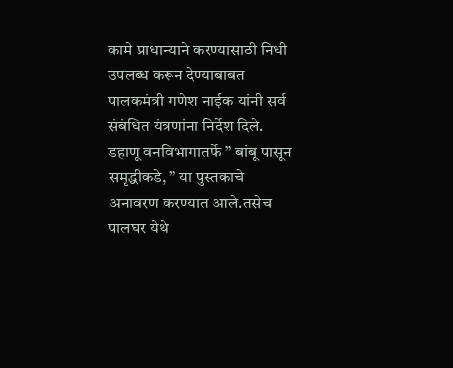कामे प्राधान्याने करण्यासाठी निधी उपलब्ध करून देण्याबाबत पालकमंत्री गणेश नाईक यांनी सर्व संबंधित यंत्रणांना निर्देश दिले.
डहाणू वनविभागातर्फे ” बांबू पासून समृद्धीकडे, ” या पुस्तकाचे अनावरण करण्यात आले.तसेच पालघर येथे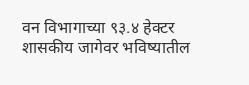वन विभागाच्या ९३.४ हेक्टर शासकीय जागेवर भविष्यातील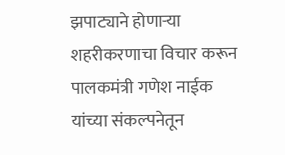झपाट्याने होणाऱ्या शहरीकरणाचा विचार करून पालकमंत्री गणेश नाईक यांच्या संकल्पनेतून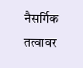नैसर्गिक तत्वावर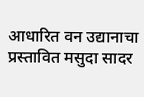आधारित वन उद्यानाचा प्रस्तावित मसुदा सादर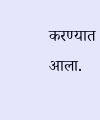करण्यात आला.